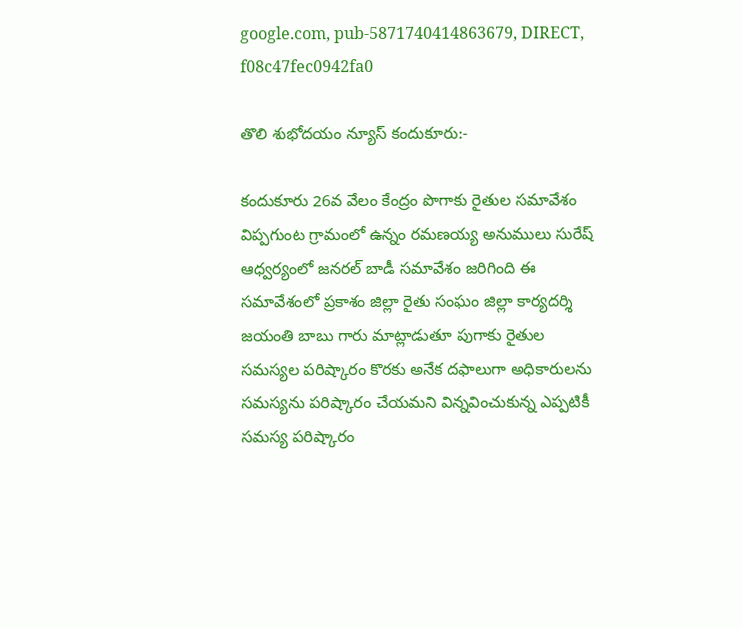google.com, pub-5871740414863679, DIRECT, f08c47fec0942fa0

తొలి శుభోదయం న్యూస్ కందుకూరు:-

కందుకూరు 26వ వేలం కేంద్రం పొగాకు రైతుల సమావేశం విప్పగుంట గ్రామంలో ఉన్నం రమణయ్య అనుములు సురేష్ ఆధ్వర్యంలో జనరల్ బాడీ సమావేశం జరిగింది ఈ సమావేశంలో ప్రకాశం జిల్లా రైతు సంఘం జిల్లా కార్యదర్శి జయంతి బాబు గారు మాట్లాడుతూ పుగాకు రైతుల సమస్యల పరిష్కారం కొరకు అనేక దఫాలుగా అధికారులను సమస్యను పరిష్కారం చేయమని విన్నవించుకున్న ఎప్పటికీ సమస్య పరిష్కారం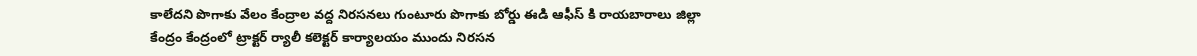కాలేదని పొగాకు వేలం కేంద్రాల వద్ద నిరసనలు గుంటూరు పొగాకు బోర్డు ఈడి ఆఫీస్ కి రాయబారాలు జిల్లా కేంద్రం కేంద్రంలో ట్రాక్టర్ ర్యాలీ కలెక్టర్ కార్యాలయం ముందు నిరసన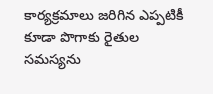కార్యక్రమాలు జరిగిన ఎప్పటికీ కూడా పొగాకు రైతుల సమస్యను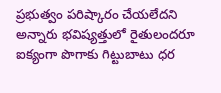ప్రభుత్వం పరిష్కారం చేయలేదని అన్నారు భవిష్యత్తులో రైతులందరూ ఐక్యంగా పొగాకు గిట్టుబాటు ధర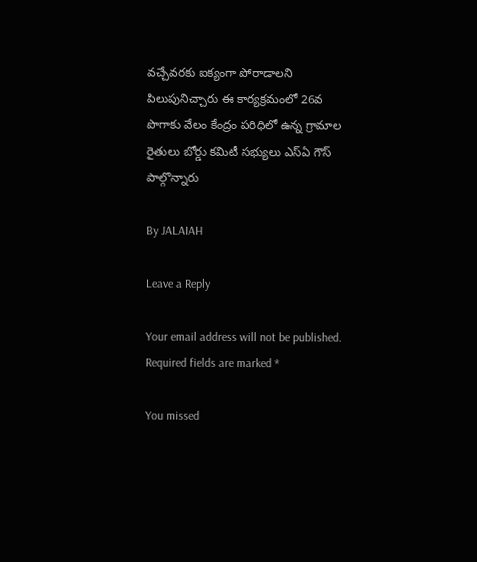వచ్చేవరకు ఐక్యంగా పోరాడాలని పిలుపునిచ్చారు ఈ కార్యక్రమంలో 26వ పొగాకు వేలం కేంద్రం పరిధిలో ఉన్న గ్రామాల రైతులు బోర్డు కమిటీ సభ్యులు ఎస్ఏ గౌస్ పాల్గొన్నారు

By JALAIAH

Leave a Reply

Your email address will not be published. Required fields are marked *

You missed